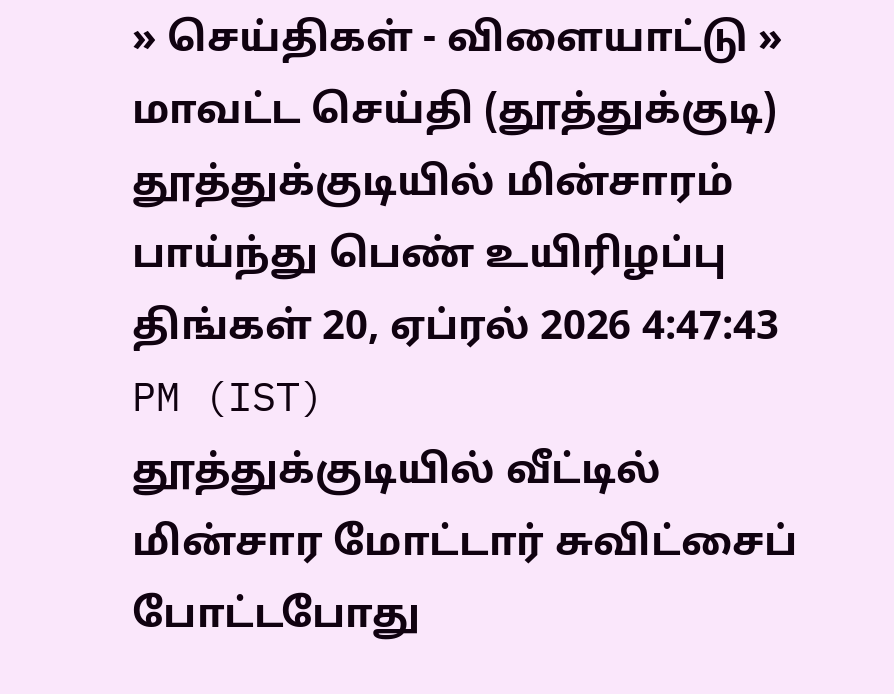» செய்திகள் - விளையாட்டு » மாவட்ட செய்தி (தூத்துக்குடி)
தூத்துக்குடியில் மின்சாரம் பாய்ந்து பெண் உயிரிழப்பு
திங்கள் 20, ஏப்ரல் 2026 4:47:43 PM (IST)
தூத்துக்குடியில் வீட்டில் மின்சார மோட்டார் சுவிட்சைப் போட்டபோது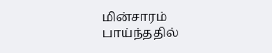மின்சாரம் பாய்ந்ததில்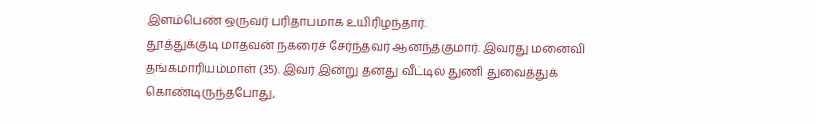இளம்பெண் ஒருவர் பரிதாபமாக உயிரிழந்தார்.
தூத்துக்குடி மாதவன் நகரைச் சேர்ந்தவர் ஆனந்த்குமார். இவரது மனைவி தங்கமாரியம்மாள் (35). இவர் இன்று தனது வீட்டில் துணி துவைத்துக் கொண்டிருந்தபோது,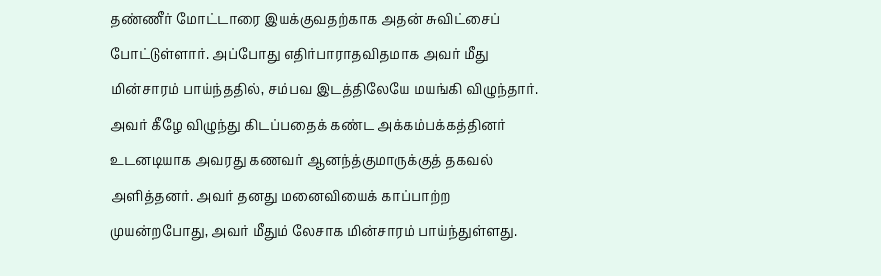தண்ணீர் மோட்டாரை இயக்குவதற்காக அதன் சுவிட்சைப் போட்டுள்ளார். அப்போது எதிர்பாராதவிதமாக அவர் மீது மின்சாரம் பாய்ந்ததில், சம்பவ இடத்திலேயே மயங்கி விழுந்தார்.
அவர் கீழே விழுந்து கிடப்பதைக் கண்ட அக்கம்பக்கத்தினர் உடனடியாக அவரது கணவர் ஆனந்த்குமாருக்குத் தகவல் அளித்தனர். அவர் தனது மனைவியைக் காப்பாற்ற முயன்றபோது, அவர் மீதும் லேசாக மின்சாரம் பாய்ந்துள்ளது.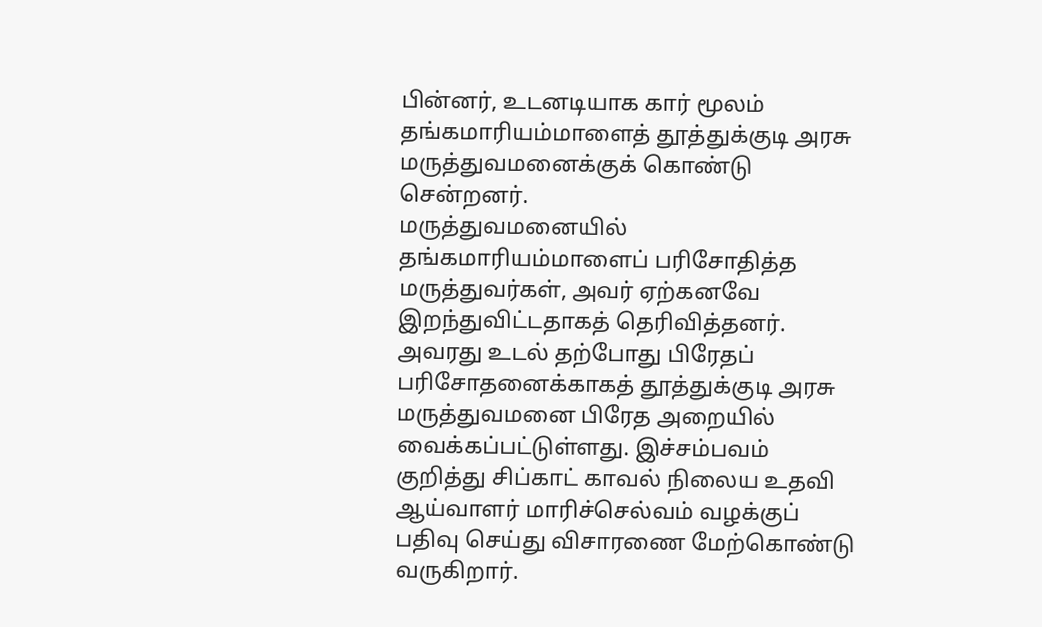பின்னர், உடனடியாக கார் மூலம் தங்கமாரியம்மாளைத் தூத்துக்குடி அரசு மருத்துவமனைக்குக் கொண்டு சென்றனர்.
மருத்துவமனையில் தங்கமாரியம்மாளைப் பரிசோதித்த மருத்துவர்கள், அவர் ஏற்கனவே இறந்துவிட்டதாகத் தெரிவித்தனர். அவரது உடல் தற்போது பிரேதப் பரிசோதனைக்காகத் தூத்துக்குடி அரசு மருத்துவமனை பிரேத அறையில் வைக்கப்பட்டுள்ளது. இச்சம்பவம் குறித்து சிப்காட் காவல் நிலைய உதவி ஆய்வாளர் மாரிச்செல்வம் வழக்குப் பதிவு செய்து விசாரணை மேற்கொண்டு வருகிறார்.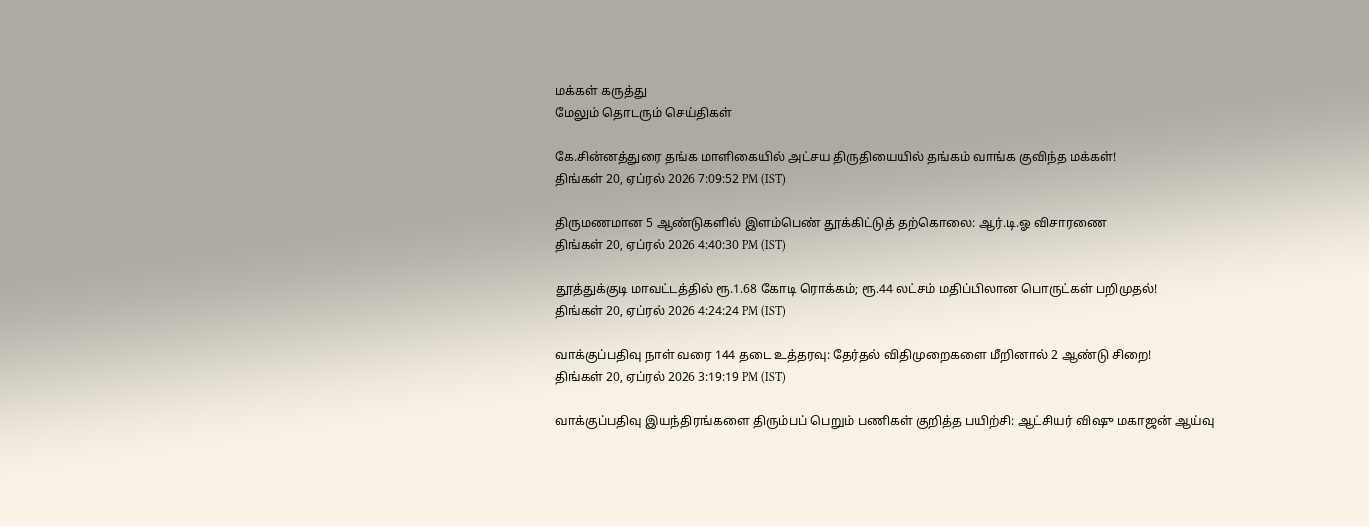மக்கள் கருத்து
மேலும் தொடரும் செய்திகள்

கே.சின்னத்துரை தங்க மாளிகையில் அட்சய திருதியையில் தங்கம் வாங்க குவிந்த மக்கள்!
திங்கள் 20, ஏப்ரல் 2026 7:09:52 PM (IST)

திருமணமான 5 ஆண்டுகளில் இளம்பெண் தூக்கிட்டுத் தற்கொலை: ஆர்.டி.ஓ விசாரணை
திங்கள் 20, ஏப்ரல் 2026 4:40:30 PM (IST)

தூத்துக்குடி மாவட்டத்தில் ரூ.1.68 கோடி ரொக்கம்; ரூ.44 லட்சம் மதிப்பிலான பொருட்கள் பறிமுதல்!
திங்கள் 20, ஏப்ரல் 2026 4:24:24 PM (IST)

வாக்குப்பதிவு நாள் வரை 144 தடை உத்தரவு: தேர்தல் விதிமுறைகளை மீறினால் 2 ஆண்டு சிறை!
திங்கள் 20, ஏப்ரல் 2026 3:19:19 PM (IST)

வாக்குப்பதிவு இயந்திரங்களை திரும்பப் பெறும் பணிகள் குறித்த பயிற்சி: ஆட்சியர் விஷு மகாஜன் ஆய்வு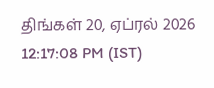திங்கள் 20, ஏப்ரல் 2026 12:17:08 PM (IST)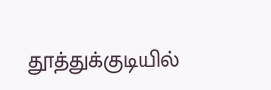தூத்துக்குடியில்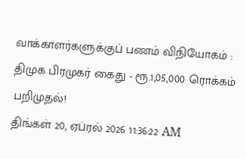வாக்காளர்களுக்குப் பணம் விநியோகம் : திமுக பிரமுகர் கைது - ரூ.1,05,000 ரொக்கம் பறிமுதல்!
திங்கள் 20, ஏப்ரல் 2026 11:36:22 AM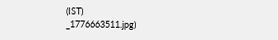(IST)
_1776663511.jpg)